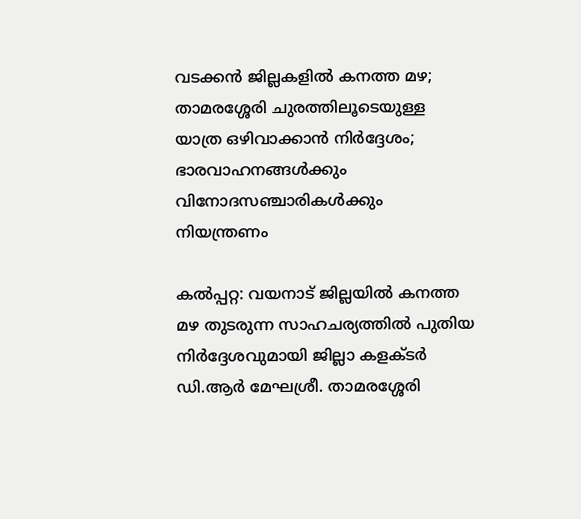വടക്കൻ ജില്ലകളിൽ കനത്ത മഴ; താമരശ്ശേരി ചുരത്തിലൂടെയുള്ള യാത്ര ഒഴിവാക്കാൻ നിർദ്ദേശം; ഭാരവാഹനങ്ങൾക്കും വിനോദസഞ്ചാരികൾക്കും നിയന്ത്രണം

കൽപ്പറ്റ: വയനാട് ജില്ലയിൽ കനത്ത മഴ തുടരുന്ന സാഹചര്യത്തിൽ പുതിയ നിർദ്ദേശവുമായി ജില്ലാ കളക്ടർ ഡി.ആർ മേഘശ്രീ. താമരശ്ശേരി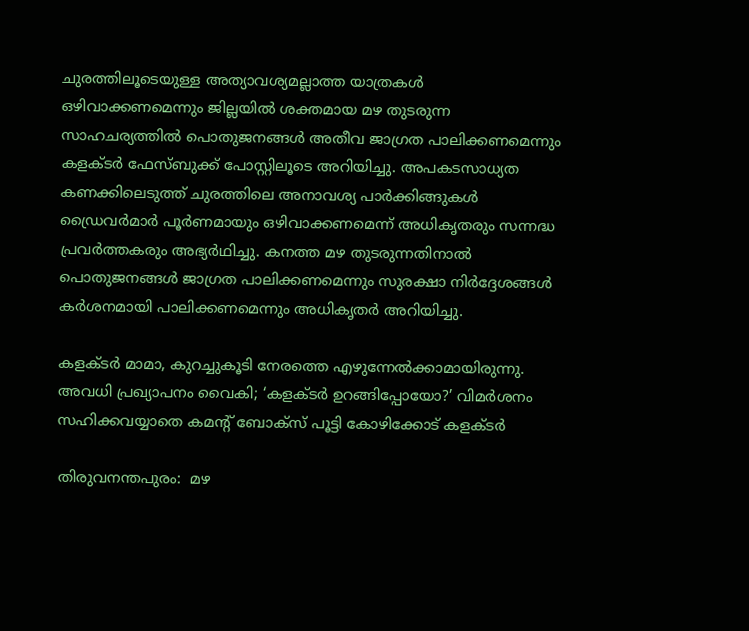ചുരത്തിലൂടെയുള്ള അത്യാവശ്യമല്ലാത്ത യാത്രകൾ ഒഴിവാക്കണമെന്നും ജില്ലയിൽ ശക്തമായ മഴ തുടരുന്ന സാഹചര്യത്തിൽ പൊതുജനങ്ങൾ അതീവ ജാഗ്രത പാലിക്കണമെന്നും കളക്ടർ ഫേസ്ബുക്ക് പോസ്റ്റിലൂടെ അറിയിച്ചു. അപകടസാധ്യത കണക്കിലെടുത്ത് ചുരത്തിലെ അനാവശ്യ പാർക്കിങ്ങുകൾ ഡ്രൈവർമാർ പൂർണമായും ഒഴിവാക്കണമെന്ന് അധികൃതരും സന്നദ്ധ പ്രവർത്തകരും അഭ്യർഥിച്ചു. കനത്ത മഴ തുടരുന്നതിനാൽ പൊതുജനങ്ങൾ ജാഗ്രത പാലിക്കണമെന്നും സുരക്ഷാ നിർദ്ദേശങ്ങൾ കർശനമായി പാലിക്കണമെന്നും അധികൃതർ അറിയിച്ചു.

കളക്ടർ മാമാ, കുറച്ചുകൂടി നേരത്തെ എഴുന്നേൽക്കാമായിരുന്നു. അവധി പ്രഖ്യാപനം വൈകി; ‘കളക്ടർ ഉറങ്ങിപ്പോയോ?’ വിമർശനം സഹിക്കവയ്യാതെ കമന്റ് ബോക്‌സ് പൂട്ടി കോഴിക്കോട് കളക്‌ടർ

തിരുവനന്തപുരം:  മഴ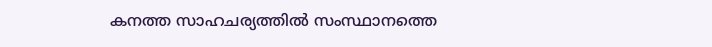കനത്ത സാഹചര്യത്തിൽ സംസ്ഥാനത്തെ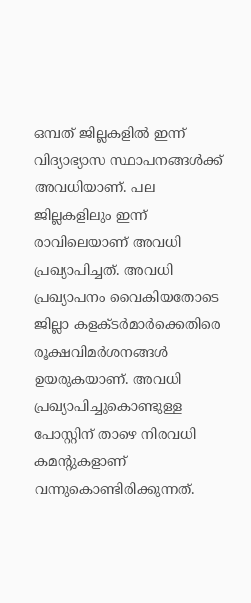ഒമ്പത് ജില്ലകളിൽ ഇന്ന് വിദ്യാഭ്യാസ സ്ഥാപനങ്ങൾക്ക് അവധിയാണ്. പല ജില്ലകളിലും ഇന്ന് രാവിലെയാണ് അവധി പ്രഖ്യാപിച്ചത്. അവധി പ്രഖ്യാപനം വൈകിയതോടെ ജില്ലാ കളക്‌ടർമാർക്കെതിരെ രൂക്ഷവിമർശനങ്ങൾ ഉയരുകയാണ്. അവധി പ്രഖ്യാപിച്ചുകൊണ്ടുള്ള പോസ്റ്റിന് താഴെ നിരവധി കമന്റുകളാണ് വന്നുകൊണ്ടിരിക്കുന്നത്.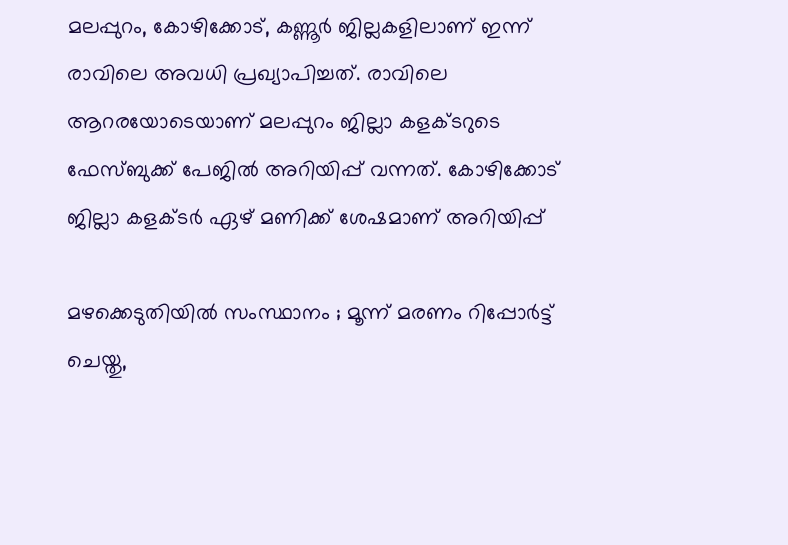മലപ്പുറം, കോഴിക്കോട്, കണ്ണൂർ ജില്ലകളിലാണ് ഇന്ന് രാവിലെ അവധി പ്രഖ്യാപിച്ചത്. രാവിലെ ആറരയോടെയാണ് മലപ്പുറം ജില്ലാ കളക്‌ടറുടെ ഫേസ്‌ബുക്ക് പേജിൽ അറിയിപ്പ് വന്നത്. കോഴിക്കോട് ജില്ലാ കളക്‌ടർ ഏഴ് മണിക്ക് ശേഷമാണ് അറിയിപ്പ്

മഴക്കെടുതിയിൽ സംസ്ഥാനം ; മൂന്ന് മരണം റിപ്പോർട്ട് ചെയ്തു,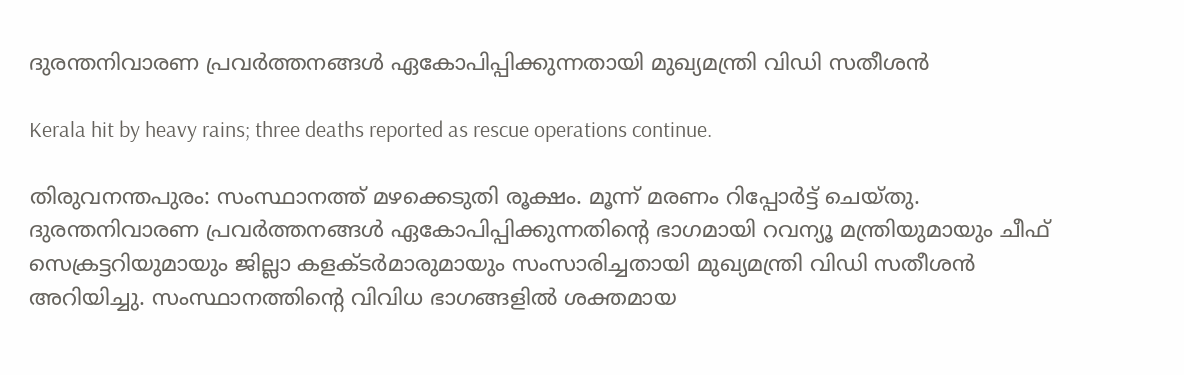ദുരന്തനിവാരണ പ്രവർത്തനങ്ങൾ ഏകോപിപ്പിക്കുന്നതായി മുഖ്യമന്ത്രി വിഡി സതീശൻ

Kerala hit by heavy rains; three deaths reported as rescue operations continue.

തിരുവനന്തപുരം: സംസ്ഥാനത്ത് മഴക്കെടുതി രൂക്ഷം. മൂന്ന് മരണം റിപ്പോർട്ട് ചെയ്തു. ദുരന്തനിവാരണ പ്രവർത്തനങ്ങൾ ഏകോപിപ്പിക്കുന്നതിൻ്റെ ഭാഗമായി റവന്യൂ മന്ത്രിയുമായും ചീഫ് സെക്രട്ടറിയുമായും ജില്ലാ കളക്ടർമാരുമായും സംസാരിച്ചതായി മുഖ്യമന്ത്രി വിഡി സതീശൻ അറിയിച്ചു. സംസ്ഥാനത്തിൻ്റെ വിവിധ ഭാഗങ്ങളിൽ ശക്തമായ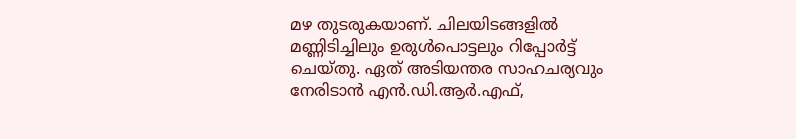മഴ തുടരുകയാണ്. ചിലയിടങ്ങളിൽ മണ്ണിടിച്ചിലും ഉരുൾപൊട്ടലും റിപ്പോർട്ട് ചെയ്തു. ഏത് അടിയന്തര സാഹചര്യവും നേരിടാന്‍ എന്‍.ഡി.ആര്‍.എഫ്,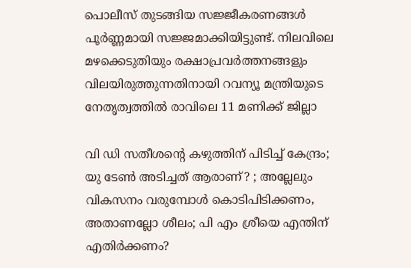പൊലീസ് തുടങ്ങിയ സജ്ജീകരണങ്ങള്‍ പൂര്‍ണ്ണമായി സജ്ജമാക്കിയിട്ടുണ്ട്. നിലവിലെ മഴക്കെടുതിയും രക്ഷാപ്രവര്‍ത്തനങ്ങളും വിലയിരുത്തുന്നതിനായി റവന്യൂ മന്ത്രിയുടെ നേതൃത്വത്തില്‍ രാവിലെ 11 മണിക്ക് ജില്ലാ

വി ഡി സതീശന്റെ കഴുത്തിന് പിടിച്ച് കേന്ദ്രം; യു ടേൺ അടിച്ചത് ആരാണ്? ; അല്ലേലും വികസനം വരുമ്പോൾ കൊടിപിടിക്കണം, അതാണല്ലോ ശീലം; പി എം ശ്രീയെ എന്തിന് എതിർക്കണം?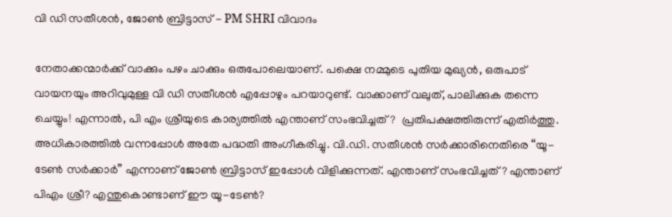വി ഡി സതീശൻ, ജോൺ ബ്രിട്ടാസ് - PM SHRI വിവാദം

നേതാക്കന്മാർക്ക് വാക്കും പഴം ചാക്കും ഒരുപോലെയാണ്. പക്ഷെ നമ്മുടെ പുതിയ മുഖ്യൻ, ഒരുപാട് വായനയും അറിവുമുള്ള വി ഡി സതീശൻ എപ്പോഴും പറയാറുണ്ട്. വാക്കാണ് വലുത്, പാലിക്കുക തന്നെ ചെയ്യും! എന്നാൽ, പി എം ശ്രീയുടെ കാര്യത്തിൽ എന്താണ് സംഭവിച്ചത് ?  പ്രതിപക്ഷത്തിരുന്ന് എതിർത്തു. അധികാരത്തിൽ വന്നപ്പോൾ അതേ പദ്ധതി അംഗീകരിച്ചു. വി.ഡി. സതീശൻ സർക്കാരിനെതിരെ “യൂ-ടേൺ സർക്കാർ” എന്നാണ് ജോൺ ബ്രിട്ടാസ് ഇപ്പോൾ വിളിക്കുന്നത്. എന്താണ് സംഭവിച്ചത്? എന്താണ് പിഎം ശ്രീ? എന്തുകൊണ്ടാണ് ഈ യൂ-ടേൺ?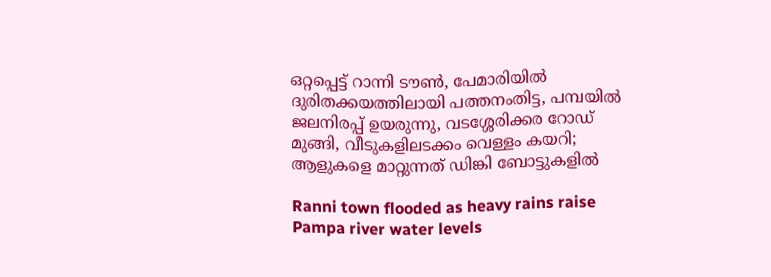ഒറ്റപ്പെട്ട് റാന്നി ടൗൺ, പേമാരിയിൽ ദുരിതക്കയത്തിലായി പത്തനംതിട്ട, പമ്പയിൽ ജലനിരപ്പ് ഉയരുന്നു, വടശ്ശേരിക്കര റോ‍ഡ് മുങ്ങി, വീടുകളിലടക്കം വെള്ളം കയറി; ആളുകളെ മാറ്റുന്നത് ഡിങ്കി ബോട്ടുകളിൽ

Ranni town flooded as heavy rains raise Pampa river water levels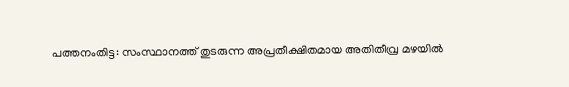പത്തനംതിട്ട: സംസ്ഥാനത്ത് തുടരുന്ന അപ്രതീക്ഷിതമായ അതിതീവ്ര മഴയിൽ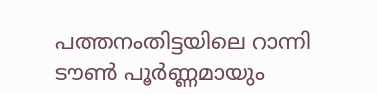പത്തനംതിട്ടയിലെ റാന്നി ടൗൺ പൂർണ്ണമായും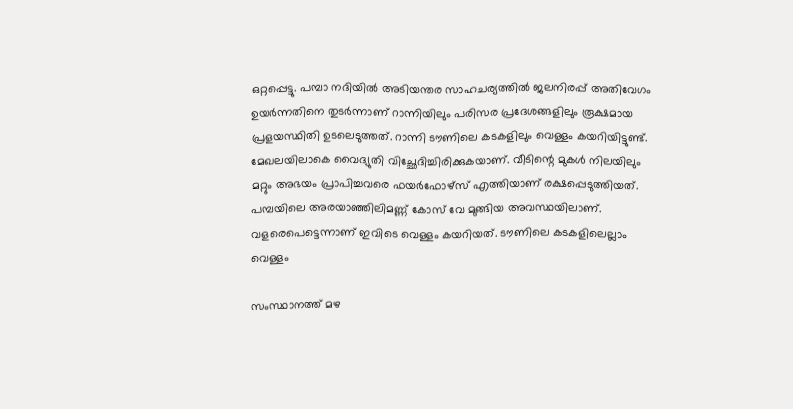ഒറ്റപ്പെട്ടു. പമ്പാ നദിയിൽ അടിയന്തര സാഹചര്യത്തിൽ ജലനിരപ്പ് അതിവേഗം ഉയർന്നതിനെ തുടർന്നാണ് റാന്നിയിലും പരിസര പ്രദേശങ്ങളിലും രൂക്ഷമായ പ്രളയസ്ഥിതി ഉടലെടുത്തത്. റാന്നി ടൗണിലെ കടകളിലും വെള്ളം കയറിയിട്ടുണ്ട്. മേഖലയിലാകെ വൈദ്യുതി വിച്ഛേദിച്ചിരിക്കുകയാണ്. വീടിന്റെ മുകൾ നിലയിലും മറ്റും അഭയം പ്രാപിച്ചവരെ ഫയർഫോഴ്സ് എത്തിയാണ് രക്ഷപ്പെടുത്തിയത്. പമ്പയിലെ അരയാഞ്ഞിലിമണ്ണ് കോസ് വേ മുങ്ങിയ അവസ്ഥയിലാണ്. വളരെപെട്ടെന്നാണ് ഇവിടെ വെള്ളം കയറിയത്. ടൗണിലെ കടകളിലെല്ലാം വെള്ളം

സംസ്ഥാനത്ത് മഴ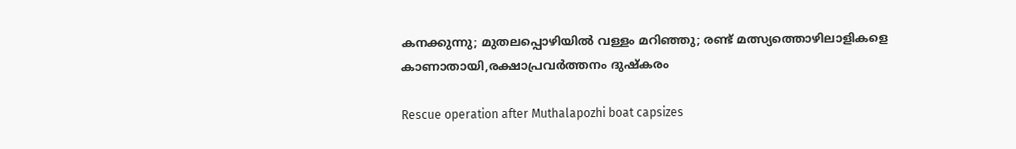കനക്കുന്നു; മുതലപ്പൊഴിയിൽ വള്ളം മറിഞ്ഞു; രണ്ട് മത്സ്യത്തൊഴിലാളികളെ കാണാതായി,രക്ഷാപ്രവർത്തനം ദുഷ്കരം

Rescue operation after Muthalapozhi boat capsizes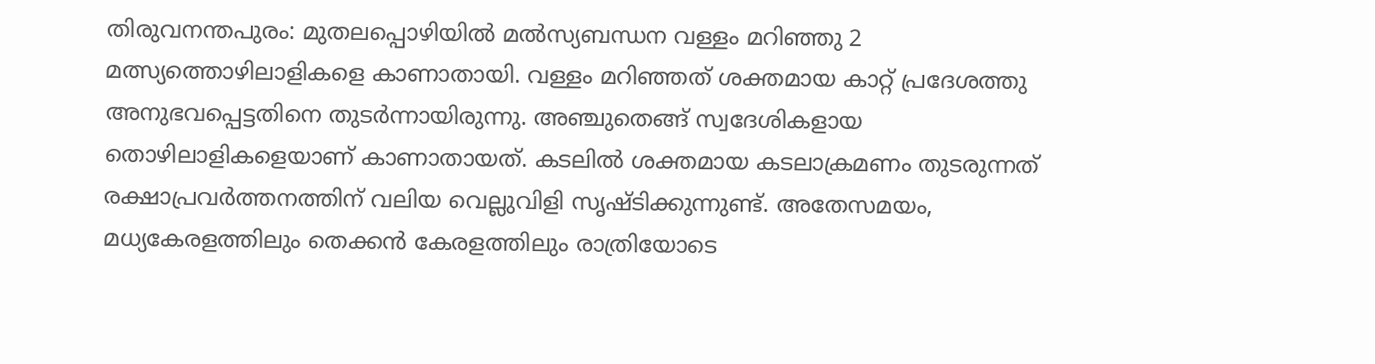തിരുവനന്തപുരം: മുതലപ്പൊഴിയിൽ മൽസ്യബന്ധന വള്ളം മറിഞ്ഞു 2 മത്സ്യത്തൊഴിലാളികളെ കാണാതായി. വള്ളം മറിഞ്ഞത് ശക്തമായ കാറ്റ് പ്രദേശത്തു അനുഭവപ്പെട്ടതിനെ തുടർന്നായിരുന്നു. അഞ്ചുതെങ്ങ് സ്വദേശികളായ തൊഴിലാളികളെയാണ് കാണാതായത്. കടലിൽ ശക്തമായ കടലാക്രമണം തുടരുന്നത് രക്ഷാപ്രവർത്തനത്തിന് വലിയ വെല്ലുവിളി സൃഷ്ടിക്കുന്നുണ്ട്. അതേസമയം, മധ്യകേരളത്തിലും തെക്കൻ കേരളത്തിലും രാത്രിയോടെ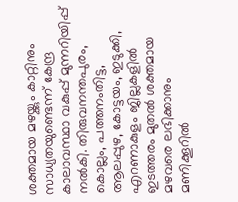ശക്തമായ മഴയ്ക്കും കാറ്റിനും സാധ്യതയുണ്ടെന്ന് കേന്ദ്ര കാലാവസ്ഥാ വകുപ്പ് മുന്നറിയിപ്പ് നൽകി. തിരുവനന്തപുരം, കൊല്ലം, പത്തനംതിട്ട, ആലപ്പുഴ, കോട്ടയം, ഇടുക്കി, എറണാകുളം ജില്ലകളിൽ ഇടത്തരം മുതൽ ശക്തമായ മഴവരെ ലഭിക്കാനും മണിക്കൂറിൽ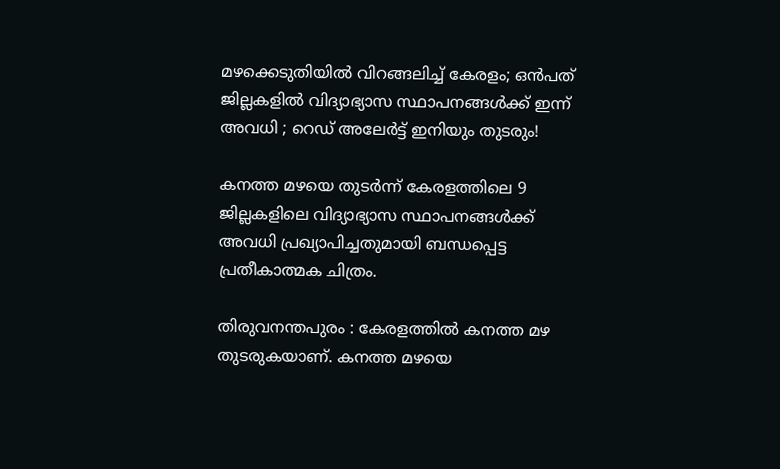മഴക്കെടുതിയിൽ വിറങ്ങലിച്ച് കേരളം; ഒൻപത് ജില്ലകളിൽ വിദ്യാഭ്യാസ സ്ഥാപനങ്ങൾക്ക് ഇന്ന് അവധി ; റെഡ് അലേർട്ട് ഇനിയും തുടരും!

കനത്ത മഴയെ തുടർന്ന് കേരളത്തിലെ 9 ജില്ലകളിലെ വിദ്യാഭ്യാസ സ്ഥാപനങ്ങൾക്ക് അവധി പ്രഖ്യാപിച്ചതുമായി ബന്ധപ്പെട്ട പ്രതീകാത്മക ചിത്രം.

തിരുവനന്തപുരം : കേരളത്തിൽ കനത്ത മഴ തുടരുകയാണ്. കനത്ത മഴയെ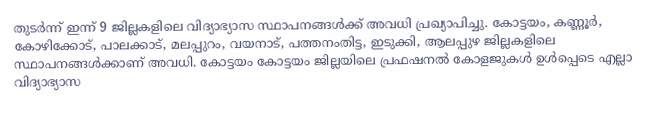തുടർന്ന് ഇന്ന് 9 ജില്ലകളിലെ വിദ്യാഭ്യാസ സ്ഥാപനങ്ങൾക്ക് അവധി പ്രഖ്യാപിച്ചു. കോട്ടയം, കണ്ണൂർ, കോഴിക്കോട്, പാലക്കാട്, മലപ്പുറം, വയനാട്, പത്തനംതിട്ട‌, ഇടുക്കി, ആലപ്പുഴ ജില്ലകളിലെ സ്ഥാപനങ്ങൾക്കാണ് അവധി. കോട്ടയം കോട്ടയം ജില്ലയിലെ പ്രഫഷനല്‍ കോളജുകള്‍ ഉള്‍പ്പെടെ എല്ലാ വിദ്യാഭ്യാസ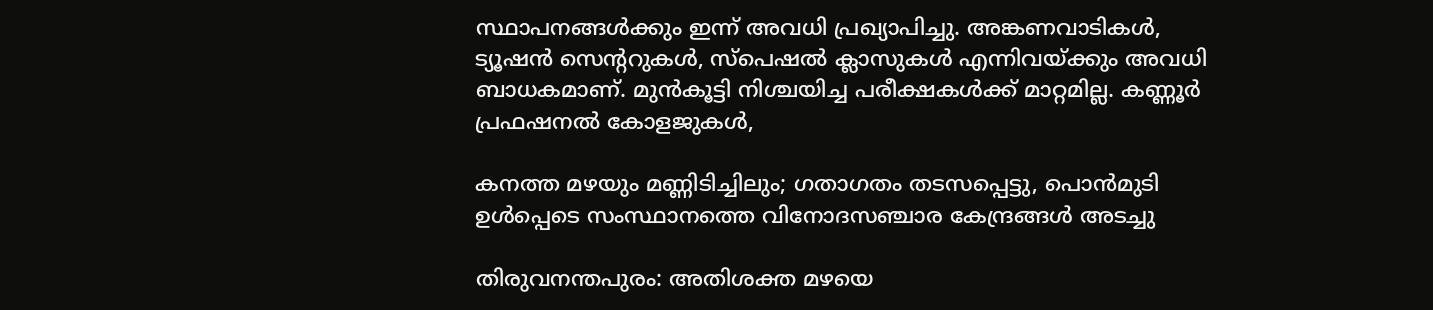സ്ഥാപനങ്ങള്‍ക്കും ഇന്ന് അവധി പ്രഖ്യാപിച്ചു. അങ്കണവാടികള്‍, ട്യൂഷന്‍ സെന്‍ററുകള്‍, സ്‌പെഷൽ‌ ക്ലാസുകൾ എന്നിവയ്ക്കും അവധി ബാധകമാണ്. മുന്‍കൂട്ടി നിശ്ചയിച്ച പരീക്ഷകൾക്ക് മാറ്റമില്ല. കണ്ണൂർ പ്രഫഷനൽ കോളജുകൾ,

കനത്ത മഴയും മണ്ണിടിച്ചിലും; ഗതാഗതം തടസപ്പെട്ടു, പൊൻമുടി ഉൾപ്പെടെ സംസ്ഥാനത്തെ വിനോദസഞ്ചാര കേന്ദ്രങ്ങൾ അടച്ചു

തിരുവനന്തപുരം: അതിശക്ത മഴയെ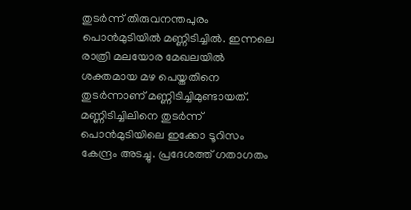തുടർന്ന് തിരുവനന്തപുരം പൊൻമുടിയിൽ മണ്ണിടിച്ചിൽ. ഇന്നലെ രാത്രി മലയോര മേഖലയിൽ ശക്തമായ മഴ പെയ്തതിനെ തുടർന്നാണ് മണ്ണിടിച്ചിമുണ്ടായത്. മണ്ണിടിച്ചിലിനെ തുടർന്ന് പൊൻമുടിയിലെ ഇക്കോ ടൂറിസം കേന്ദ്രം അടച്ചു. പ്രദേശത്ത് ഗതാഗതം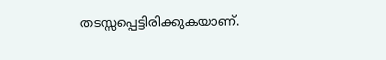തടസ്സപ്പെട്ടിരിക്കുകയാണ്.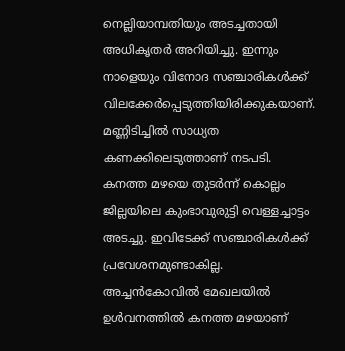നെല്ലിയാമ്പതിയും അടച്ചതായി അധികൃതര്‍ അറിയിച്ചു. ഇന്നും നാളെയും വിനോദ സഞ്ചാരികൾക്ക് വിലക്കേര്‍പ്പെടുത്തിയിരിക്കുകയാണ്. മണ്ണിടിച്ചിൽ സാധ്യത കണക്കിലെടുത്താണ് നടപടി. കനത്ത മഴയെ തുടര്‍ന്ന് കൊല്ലം ജില്ലയിലെ കുംഭാവുരുട്ടി വെള്ളച്ചാട്ടം അടച്ചു. ഇവിടേക്ക് സഞ്ചാരികൾക്ക് പ്രവേശനമുണ്ടാകില്ല. അച്ചൻകോവിൽ മേഖലയിൽ ഉൾവനത്തിൽ കനത്ത മഴയാണ്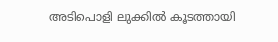അടിപൊളി ലുക്കില്‍ കൂടത്തായി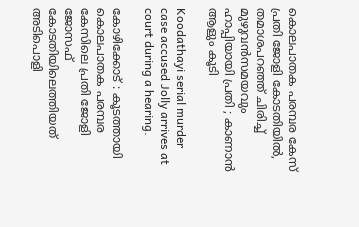കൊലപാതക പരമ്പര കേസ് പ്രതി ജോളി കോടതിയില്‍, തമാശപറഞ്ഞ് ചിരിച്ച് മുഴുവൻസമയവും ഹാപ്പിയായി പ്രതി ; കാണാന്‍ ആളും കൂടി

Koodathayi serial murder case accused Jolly arrives at court during a hearing.

കോഴിക്കോട് : കൂടത്തായി കൊലപാതക പരമ്പര കേസിലെ പ്രതി ജോളി ജോസഫ് കോടതിയിലെത്തിയത് അടിപൊളി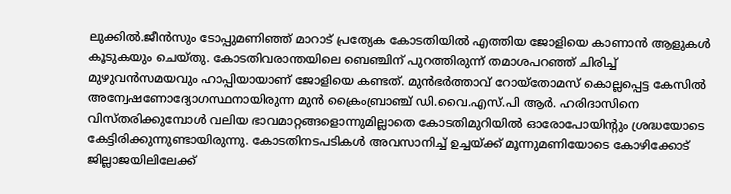ലുക്കില്‍.ജീന്‍സും ടോപ്പുമണിഞ്ഞ് മാറാട് പ്രത്യേക കോടതിയില്‍ എത്തിയ ജോളിയെ കാണാന്‍ ആളുകള്‍ കൂടുകയും ചെയ്തു. കോടതിവരാന്തയിലെ ബെഞ്ചിന് പുറത്തിരുന്ന് തമാശപറഞ്ഞ് ചിരിച്ച് മുഴുവൻസമയവും ഹാപ്പിയായാണ് ജോളിയെ കണ്ടത്. മുൻഭർത്താവ് റോയ്‌തോമസ് കൊല്ലപ്പെട്ട കേസിൽ അന്വേഷണോദ്യോഗസ്ഥനായിരുന്ന മുൻ ക്രൈംബ്രാഞ്ച് ഡി.വൈ.എസ്.പി ആർ. ഹരിദാസിനെ വിസ്തരിക്കുമ്പോൾ വലിയ ഭാവമാറ്റങ്ങളൊന്നുമില്ലാതെ കോടതിമുറിയിൽ ഓരോപോയിന്റും ശ്രദ്ധയോടെ കേട്ടിരിക്കുന്നുണ്ടായിരുന്നു. കോടതിനടപടികൾ അവസാനിച്ച് ഉച്ചയ്ക്ക് മൂന്നുമണിയോടെ കോഴിക്കോട് ജില്ലാജയിലിലേക്ക്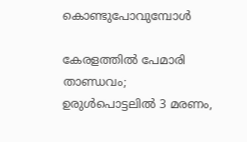കൊണ്ടുപോവുമ്പോൾ

കേരളത്തിൽ പേമാരി താണ്ഡവം; ഉരുൾപൊട്ടലിൽ 3 മരണം,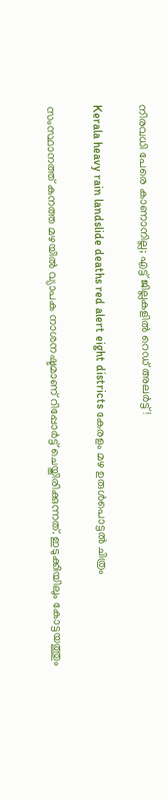നിരവധി പേരെ കാണാനില്ല; എട്ട് ജില്ലകളിൽ റെഡ് അലർട്ട്!

Kerala heavy rain landslide deaths red alert eight districts കേരളം മഴ ഉരുൾപൊട്ടൽ ചിത്രം

സംസ്ഥാനത്ത് കനത്ത മഴയിൽ വ്യാപക നാശനഷ്ടമാണ് റിപ്പോർട്ട് ചെയ്തിരിക്കുന്നത്. ഇടുക്കിയിലും കോട്ടയത്തും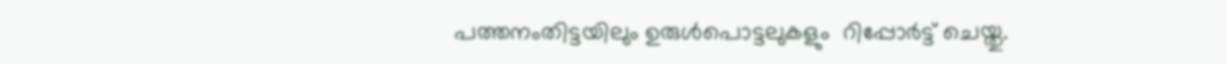പത്തനംതിട്ടയിലും ഉരുൾപൊട്ടലുകളും  റിപ്പോർട്ട് ചെയ്തു.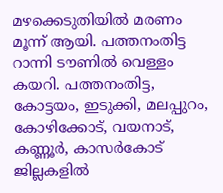മഴക്കെടുതിയിൽ മരണം മൂന്ന് ആയി. പത്തനംതിട്ട റാന്നി ടൗണിൽ വെള്ളം കയറി. പത്തനംതിട്ട, കോട്ടയം, ഇടുക്കി, മലപ്പുറം, കോഴിക്കോട്, വയനാട്, കണ്ണൂർ, കാസർകോട് ജില്ലകളിൽ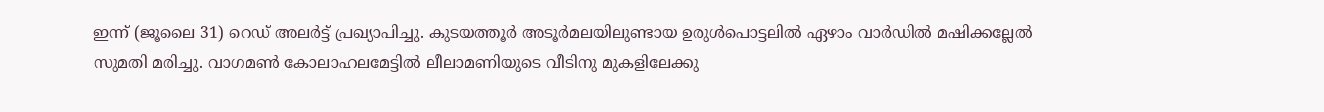ഇന്ന് (ജൂലൈ 31) റെഡ് അലർട്ട് പ്രഖ്യാപിച്ചു. കുടയത്തൂർ അടൂർമലയിലുണ്ടായ ഉരുൾപൊട്ടലിൽ ഏഴാം വാർഡിൽ മഷിക്കല്ലേൽ സുമതി മരിച്ചു. വാഗമൺ കോലാഹലമേട്ടിൽ ലീലാമണിയുടെ വീടിനു മുകളിലേക്കു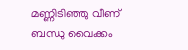മണ്ണിടിഞ്ഞു വീണ് ബന്ധു വൈക്കം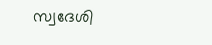സ്വദേശി